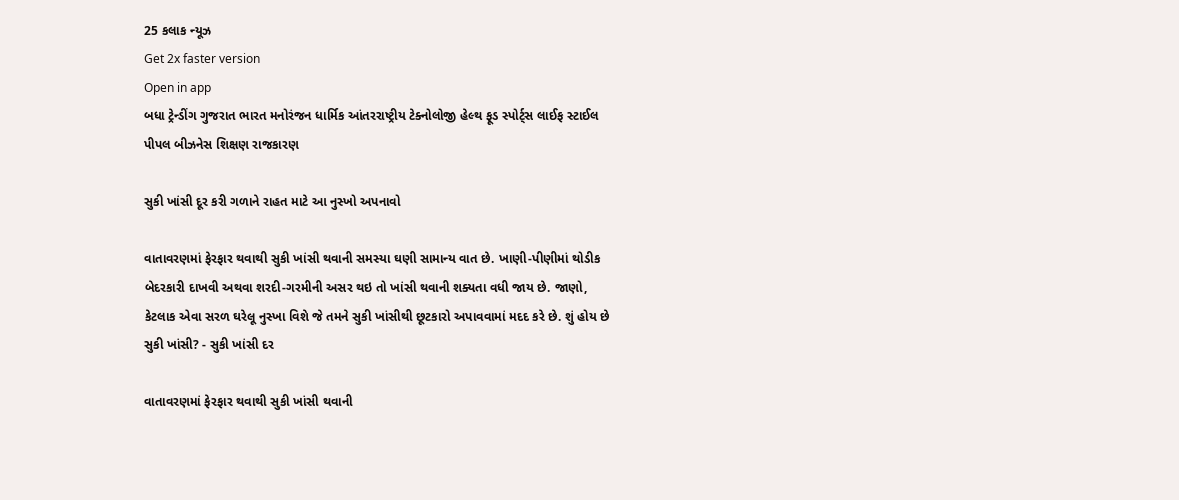25 કલાક ન્યૂઝ
Get 2x faster version
Open in app
બધા ટ્રેન્ડીંગ ગુજરાત ભારત મનોરંજન ધાર્મિક આંતરરાષ્ટ્રીય ટેક્નોલોજી હેલ્થ ફૂડ સ્પોર્ટ્સ લાઈફ સ્ટાઈલ પીપલ બીઝનેસ શિક્ષણ રાજકારણ

સુકી ખાંસી દૂર કરી ગળાને રાહત માટે આ નુસ્ખો અપનાવો

વાતાવરણમાં ફેરફાર થવાથી સુકી ખાંસી થવાની સમસ્યા ઘણી સામાન્ય વાત છે. ખાણી-પીણીમાં થોડીક બેદરકારી દાખવી અથવા શરદી-ગરમીની અસર થઇ તો ખાંસી થવાની શક્યતા વધી જાય છે. જાણો, કેટલાક એવા સરળ ઘરેલૂ નુસ્ખા વિશે જે તમને સુકી ખાંસીથી છૂટકારો અપાવવામાં મદદ કરે છે. શું હોય છે સુકી ખાંસી? - સુકી ખાંસી દર

વાતાવરણમાં ફેરફાર થવાથી સુકી ખાંસી થવાની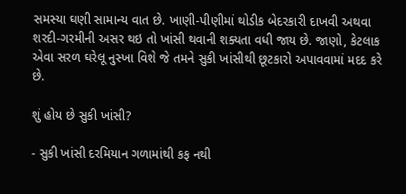સમસ્યા ઘણી સામાન્ય વાત છે. ખાણી-પીણીમાં થોડીક બેદરકારી દાખવી અથવા શરદી-ગરમીની અસર થઇ તો ખાંસી થવાની શક્યતા વધી જાય છે. જાણો, કેટલાક એવા સરળ ઘરેલૂ નુસ્ખા વિશે જે તમને સુકી ખાંસીથી છૂટકારો અપાવવામાં મદદ કરે છે.

શું હોય છે સુકી ખાંસી?

- સુકી ખાંસી દરમિયાન ગળામાંથી કફ નથી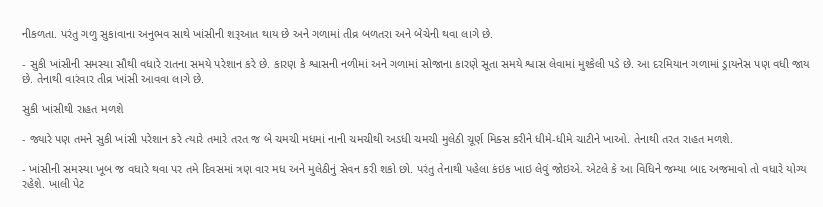નીકળતા. પરંતુ ગળુ સુકાવાના અનુભવ સાથે ખાંસીની શરૂઆત થાય છે અને ગળામાં તીવ્ર બળતરા અને બેચેની થવા લાગે છે.

- સુકી ખાંસીની સમસ્યા સૌથી વધારે રાતના સમયે પરેશાન કરે છે. કારણ કે શ્વાસની નળીમાં અને ગળામાં સોજાના કારણે સૂતા સમયે શ્વાસ લેવામાં મુશ્કેલી પડે છે. આ દરમિયાન ગળામાં ડ્રાયનેસ પણ વધી જાય છે. તેનાથી વારંવાર તીવ્ર ખાંસી આવવા લાગે છે.

સુકી ખાંસીથી રાહત મળશે

- જ્યારે પણ તમને સુકી ખાંસી પરેશાન કરે ત્યારે તમારે તરત જ બે ચમચી મધમાં નાની ચમચીથી અડધી ચમચી મુલેઠી ચૂર્ણ મિક્સ કરીને ધીમે-ધીમે ચાટીને ખાઓ. તેનાથી તરત રાહત મળશે.

- ખાંસીની સમસ્યા ખૂબ જ વધારે થવા પર તમે દિવસમાં ત્રણ વાર મધ અને મુલેઠીનું સેવન કરી શકો છો. પરંતુ તેનાથી પહેલા કંઇક ખાઇ લેવું જોઇએ. એટલે કે આ વિધિને જમ્યા બાદ અજમાવો તો વધારે યોગ્ય રહેશે. ખાલી પેટ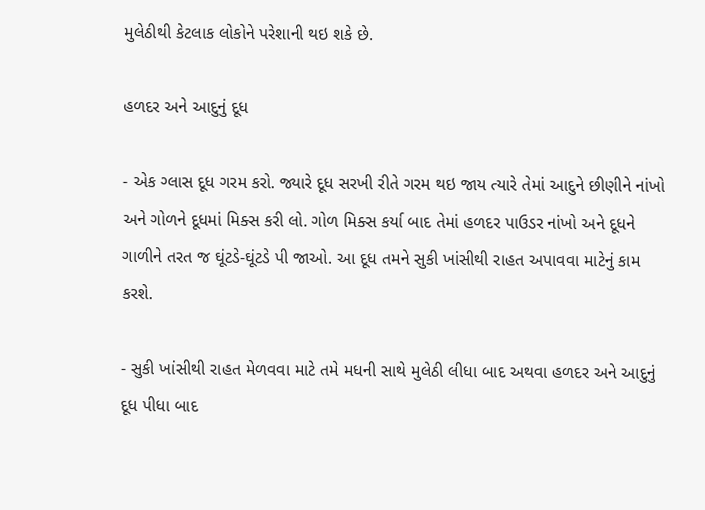મુલેઠીથી કેટલાક લોકોને પરેશાની થઇ શકે છે.

હળદર અને આદુનું દૂધ

- એક ગ્લાસ દૂધ ગરમ કરો. જ્યારે દૂધ સરખી રીતે ગરમ થઇ જાય ત્યારે તેમાં આદુને છીણીને નાંખો અને ગોળને દૂધમાં મિક્સ કરી લો. ગોળ મિક્સ કર્યા બાદ તેમાં હળદર પાઉડર નાંખો અને દૂધને ગાળીને તરત જ ઘૂંટડે-ઘૂંટડે પી જાઓ. આ દૂધ તમને સુકી ખાંસીથી રાહત અપાવવા માટેનું કામ કરશે.

- સુકી ખાંસીથી રાહત મેળવવા માટે તમે મધની સાથે મુલેઠી લીધા બાદ અથવા હળદર અને આદુનું દૂધ પીધા બાદ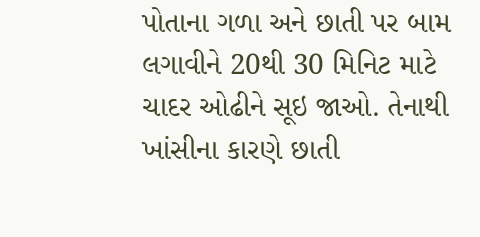પોતાના ગળા અને છાતી પર બામ લગાવીને 20થી 30 મિનિટ માટે ચાદર ઓઢીને સૂઇ જાઓ. તેનાથી ખાંસીના કારણે છાતી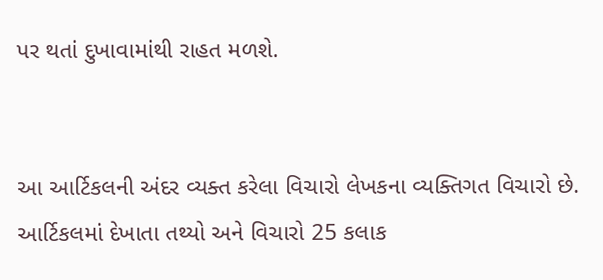પર થતાં દુખાવામાંથી રાહત મળશે.


આ આર્ટિકલની અંદર વ્યક્ત કરેલા વિચારો લેખકના વ્યક્તિગત વિચારો છે. આર્ટિકલમાં દેખાતા તથ્યો અને વિચારો 25 કલાક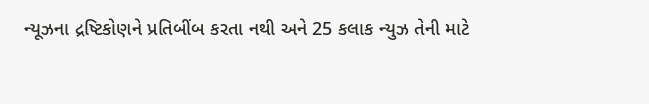ન્યૂઝના દ્રષ્ટિકોણને પ્રતિબીંબ કરતા નથી અને 25 કલાક ન્યુઝ તેની માટે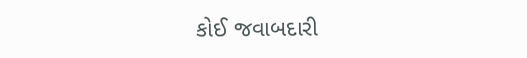કોઈ જવાબદારી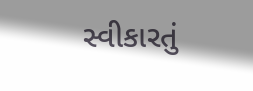સ્વીકારતું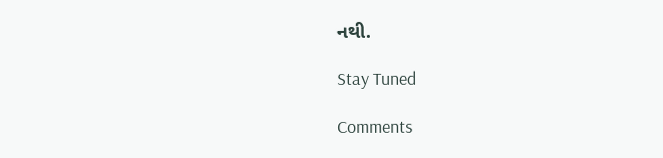નથી.

Stay Tuned

Comments